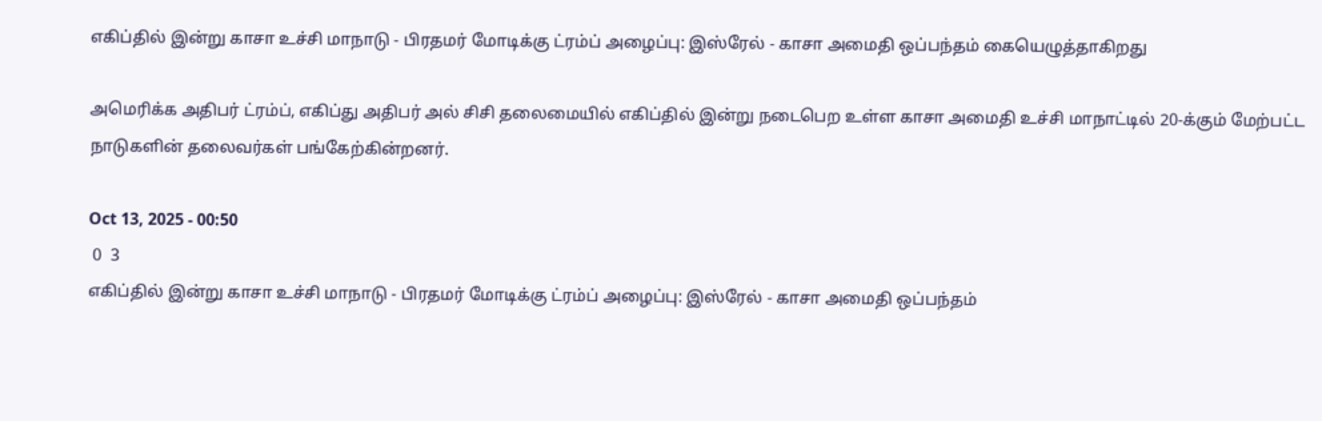எகிப்தில் இன்று காசா உச்சி மாநாடு - பிரதமர் மோடிக்கு ட்ரம்ப் அழைப்பு: இஸ்ரேல் - காசா அமைதி ஒப்பந்தம் கையெழுத்தாகிறது

அமெரிக்க அதிபர் ட்ரம்ப், எகிப்து அதிபர் அல் சிசி தலைமையில் எகிப்தில் இன்று நடைபெற உள்ள காசா அமைதி உச்சி மாநாட்டில் 20-க்கும் மேற்பட்ட நாடுகளின் தலைவர்கள் பங்கேற்கின்றனர்.

Oct 13, 2025 - 00:50
 0  3
எகிப்தில் இன்று காசா உச்சி மாநாடு - பிரதமர் மோடிக்கு ட்ரம்ப் அழைப்பு: இஸ்ரேல் - காசா அமைதி ஒப்பந்தம்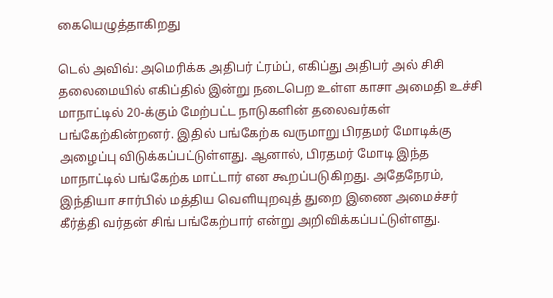கையெழுத்தாகிறது

டெல் அவிவ்: அமெரிக்க அதிபர் ட்ரம்ப், எகிப்து அதிபர் அல் சிசி தலைமையில் எகிப்தில் இன்று நடைபெற உள்ள காசா அமைதி உச்சி மாநாட்டில் 20-க்கும் மேற்பட்ட நாடுகளின் தலைவர்கள் பங்கேற்கின்றனர். இதில் பங்கேற்க வருமாறு பிரதமர் மோடிக்கு அழைப்பு விடுக்கப்பட்டுள்ளது. ஆனால், பிரதமர் மோடி இந்த மாநாட்டில் பங்கேற்க மாட்டார் என கூறப்படுகிறது. அதேநேரம், இந்தியா சார்பில் மத்திய வெளியுறவுத் துறை இணை அமைச்சர் கீர்த்தி வர்தன் சிங் பங்கேற்பார் என்று அறிவிக்கப்பட்டுள்ளது.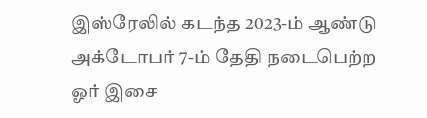இஸ்ரேலில் கடந்த 2023-ம் ஆண்டு அக்டோபர் 7-ம் தேதி நடைபெற்ற ஓர் இசை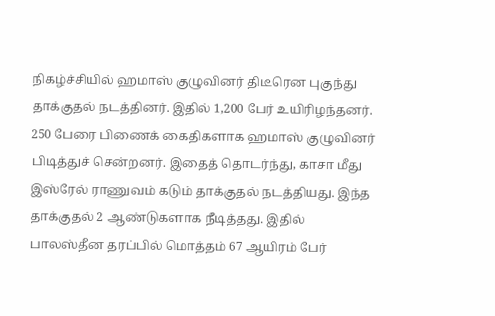நிகழ்ச்சியில் ஹமாஸ் குழுவினர் திடீரென புகுந்து தாக்குதல் நடத்தினர். இதில் 1,200 பேர் உயிரிழந்தனர். 250 பேரை பிணைக் கைதிகளாக ஹமாஸ் குழுவினர் பிடித்துச் சென்றனர். இதைத் தொடர்ந்து, காசா மீது இஸ்ரேல் ராணுவம் கடும் தாக்குதல் நடத்தியது. இந்த தாக்குதல் 2 ஆண்டுகளாக நீடித்தது. இதில் பாலஸ்தீன தரப்பில் மொத்தம் 67 ஆயிரம் பேர்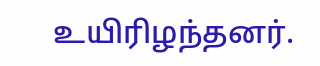உயிரிழந்தனர்.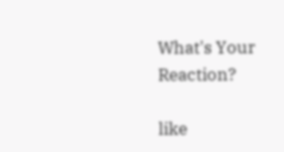What's Your Reaction?

like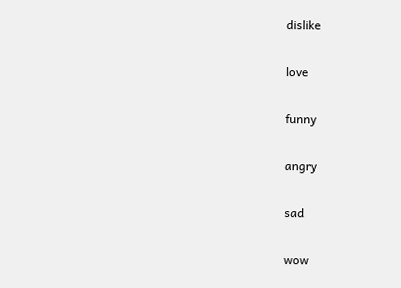dislike

love

funny

angry

sad

wow